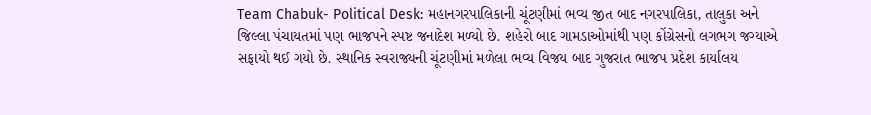Team Chabuk- Political Desk: મહાનગરપાલિકાની ચૂંટણીમાં ભવ્ય જીત બાદ નગરપાલિકા, તાલુકા અને જિલ્લા પંચાયતમાં પણ ભાજપને સ્પષ્ટ જનાદેશ મળ્યો છે. શહેરો બાદ ગામડાઓમાંથી પણ કોંગ્રેસનો લગભગ જગ્યાએ સફાયો થઈ ગયો છે. સ્થાનિક સ્વરાજ્યની ચૂંટણીમાં મળેલા ભવ્ય વિજય બાદ ગુજરાત ભાજપ પ્રદેશ કાર્યાલય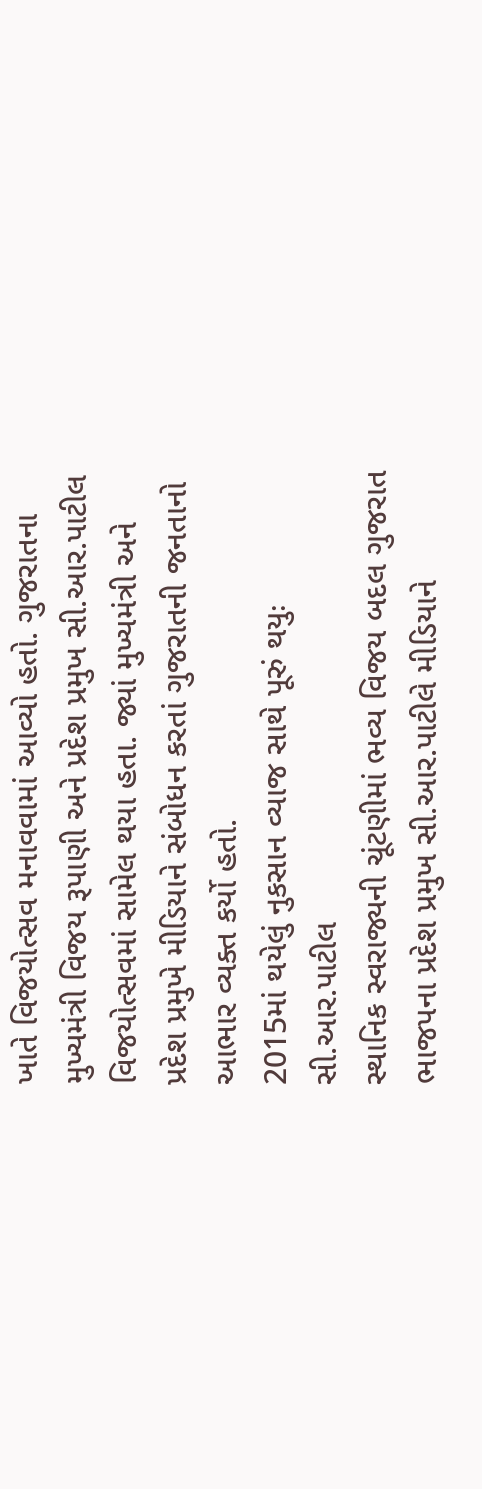ખાતે વિજયોત્સવ મનાવવામાં આવ્યો હતો. ગુજરાતના મુખ્યમંત્રી વિજય રૂપાણી અને પ્રદેશ પ્રમુખ સી.આર.પાટીલ વિજયોત્સવમાં સામેલ થયા હતા. જ્યાં મુખ્યમંત્રી અને પ્રદેશ પ્રમુખે મીડિયાને સંબોધન કરતાં ગુજરાતની જનતાનો આભાર વ્યક્ત કર્યો હતો.
2015માં થયેલું નુકસાન વ્યાજ સાથે પૂરું થયુઃ સી.આર.પાટીલ
સ્થાનિક સ્વરાજ્યની ચૂંટણીમાં ભવ્ય વિજય બદલ ગુજરાત ભાજપના પ્રદેશ પ્રમુખ સી.આર.પાટીલે મીડિયાને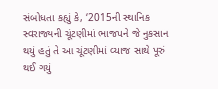સંબોધતા કહ્યું કે, ‘2015ની સ્થાનિક સ્વરાજ્યની ચૂંટણીમાં ભાજપને જે નુકસાન થયું હતું તે આ ચૂંટણીમાં વ્યાજ સાથે પૂરું થઈ ગયું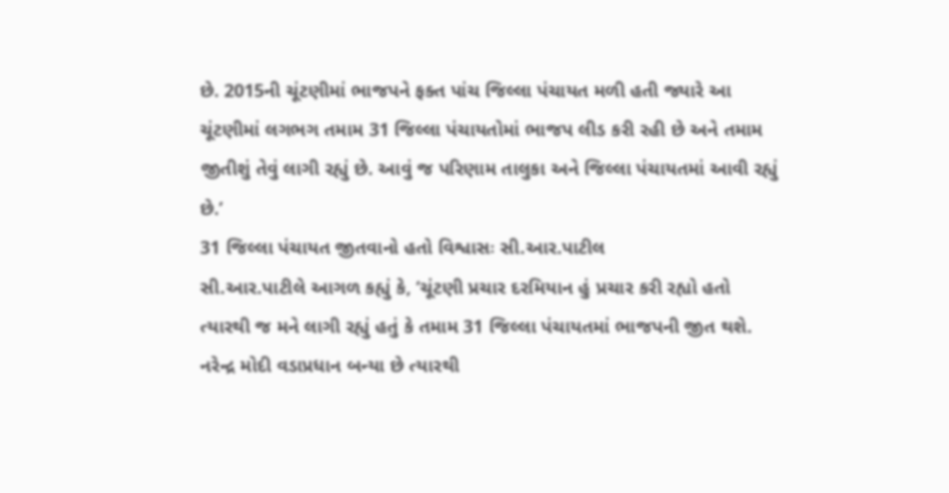છે. 2015ની ચૂંટણીમાં ભાજપને ફક્ત પાંચ જિલ્લા પંચાયત મળી હતી જ્યારે આ ચૂંટણીમાં લગભગ તમામ 31 જિલ્લા પંચાયતોમાં ભાજપ લીડ કરી રહી છે અને તમામ જીતીશું તેવું લાગી રહ્યું છે. આવું જ પરિણામ તાલુકા અને જિલ્લા પંચાયતમાં આવી રહ્યું છે.’
31 જિલ્લા પંચાયત જીતવાનો હતો વિશ્વાસઃ સી.આર.પાટીલ
સી.આર.પાટીલે આગળ કહ્યું કે, ‘ચૂંટણી પ્રચાર દરમિયાન હું પ્રચાર કરી રહ્યો હતો ત્યારથી જ મને લાગી રહ્યું હતું કે તમામ 31 જિલ્લા પંચાયતમાં ભાજપની જીત થશે. નરેન્દ્ર મોદી વડાપ્રધાન બન્યા છે ત્યારથી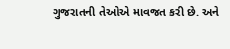ગુજરાતની તેઓએ માવજત કરી છે. અને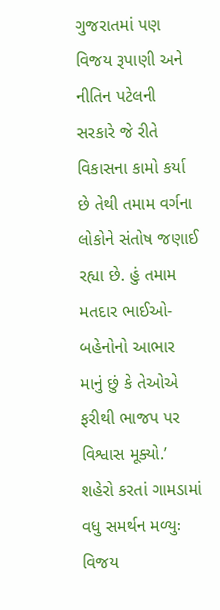ગુજરાતમાં પણ વિજય રૂપાણી અને નીતિન પટેલની સરકારે જે રીતે વિકાસના કામો કર્યા છે તેથી તમામ વર્ગના લોકોને સંતોષ જણાઈ રહ્યા છે. હું તમામ મતદાર ભાઈઓ-બહેનોનો આભાર માનું છું કે તેઓએ ફરીથી ભાજપ પર વિશ્વાસ મૂક્યો.’
શહેરો કરતાં ગામડામાં વધુ સમર્થન મળ્યુઃ વિજય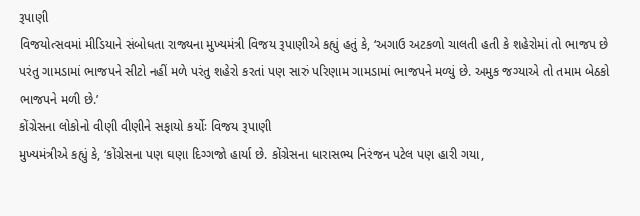રૂપાણી
વિજયોત્સવમાં મીડિયાને સંબોધતા રાજ્યના મુખ્યમંત્રી વિજય રૂપાણીએ કહ્યું હતું કે, ‘અગાઉ અટકળો ચાલતી હતી કે શહેરોમાં તો ભાજપ છે પરંતુ ગામડામાં ભાજપને સીટો નહીં મળે પરંતુ શહેરો કરતાં પણ સારું પરિણામ ગામડામાં ભાજપને મળ્યું છે. અમુક જગ્યાએ તો તમામ બેઠકો ભાજપને મળી છે.’
કોંગ્રેસના લોકોનો વીણી વીણીને સફાયો કર્યોઃ વિજય રૂપાણી
મુખ્યમંત્રીએ કહ્યું કે, ‘કોંગ્રેસના પણ ઘણા દિગ્ગજો હાર્યા છે. કોંગ્રેસના ધારાસભ્ય નિરંજન પટેલ પણ હારી ગયા,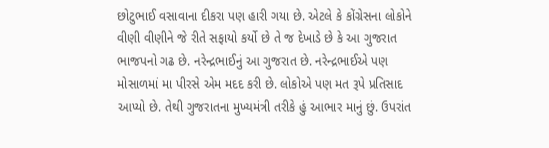છોટુભાઈ વસાવાના દીકરા પણ હારી ગયા છે. એટલે કે કોંગ્રેસના લોકોને વીણી વીણીને જે રીતે સફાયો કર્યો છે તે જ દેખાડે છે કે આ ગુજરાત ભાજપનો ગઢ છે. નરેન્દ્રભાઈનું આ ગુજરાત છે. નરેન્દ્રભાઈએ પણ મોસાળમાં મા પીરસે એમ મદદ કરી છે. લોકોએ પણ મત રૂપે પ્રતિસાદ આપ્યો છે. તેથી ગુજરાતના મુખ્યમંત્રી તરીકે હું આભાર માનું છું. ઉપરાંત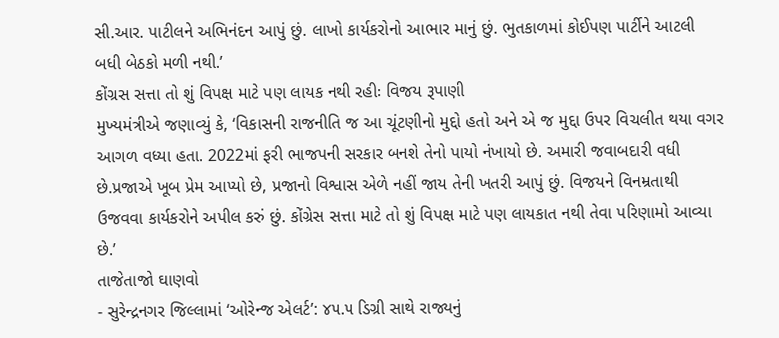સી.આર. પાટીલને અભિનંદન આપું છું. લાખો કાર્યકરોનો આભાર માનું છું. ભુતકાળમાં કોઈપણ પાર્ટીને આટલી બધી બેઠકો મળી નથી.’
કોંગ્રસ સત્તા તો શું વિપક્ષ માટે પણ લાયક નથી રહીઃ વિજય રૂપાણી
મુખ્યમંત્રીએ જણાવ્યું કે, ‘વિકાસની રાજનીતિ જ આ ચૂંટણીનો મુદ્દો હતો અને એ જ મુદ્દા ઉપર વિચલીત થયા વગર આગળ વધ્યા હતા. 2022માં ફરી ભાજપની સરકાર બનશે તેનો પાયો નંખાયો છે. અમારી જવાબદારી વધી છે.પ્રજાએ ખૂબ પ્રેમ આપ્યો છે, પ્રજાનો વિશ્વાસ એળે નહીં જાય તેની ખતરી આપું છું. વિજયને વિનમ્રતાથી ઉજવવા કાર્યકરોને અપીલ કરું છું. કોંગ્રેસ સત્તા માટે તો શું વિપક્ષ માટે પણ લાયકાત નથી તેવા પરિણામો આવ્યા છે.’
તાજેતાજો ઘાણવો
- સુરેન્દ્રનગર જિલ્લામાં ‘ઓરેન્જ એલર્ટ’: ૪૫.૫ ડિગ્રી સાથે રાજ્યનું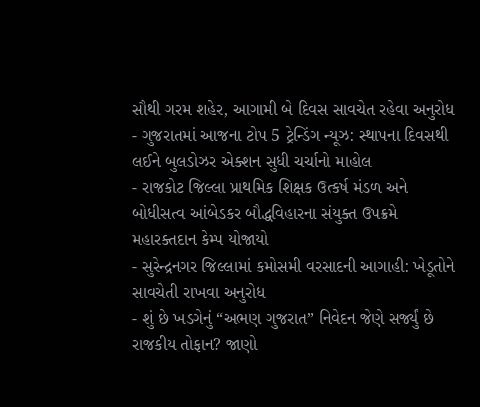સૌથી ગરમ શહેર, આગામી બે દિવસ સાવચેત રહેવા અનુરોધ
- ગુજરાતમાં આજના ટોપ 5 ટ્રેન્ડિંગ ન્યૂઝ: સ્થાપના દિવસથી લઈને બુલડોઝર એક્શન સુધી ચર્ચાનો માહોલ
- રાજકોટ જિલ્લા પ્રાથમિક શિક્ષક ઉત્કર્ષ મંડળ અને બોધીસત્વ આંબેડકર બૌદ્ધવિહારના સંયુક્ત ઉપક્રમે મહારક્તદાન કેમ્પ યોજાયો
- સુરેન્દ્રનગર જિલ્લામાં કમોસમી વરસાદની આગાહી: ખેડૂતોને સાવચેતી રાખવા અનુરોધ
- શું છે ખડગેનું “અભણ ગુજરાત” નિવેદન જેણે સર્જ્યું છે રાજકીય તોફાન? જાણો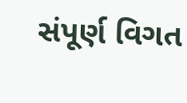સંપૂર્ણ વિગત